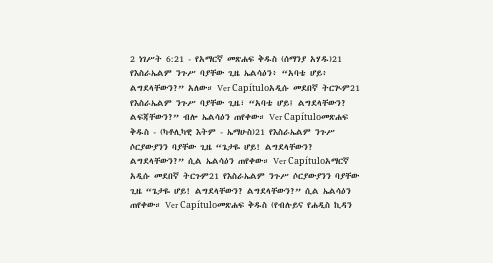2 ነገሥት 6:21 - የአማርኛ መጽሐፍ ቅዱስ (ሰማንያ አሃዱ)21 የእስራኤልም ንጉሥ ባያቸው ጊዜ ኤልሳዕን፥ “አባቴ ሆይ፥ ልግደላቸውን?” አለው። Ver Capítuloአዲሱ መደበኛ ትርጒም21 የእስራኤልም ንጉሥ ባያቸው ጊዜ፣ “አባቴ ሆይ፤ ልግደላቸውን? ልፍጃቸውን?” ብሎ ኤልሳዕን ጠየቀው። Ver Capítuloመጽሐፍ ቅዱስ - (ካቶሊካዊ እትም - ኤማሁስ)21 የእስራኤልም ንጉሥ ሶርያውያንን ባያቸው ጊዜ “ጌታዬ ሆይ! ልግደላቸውን? ልግደላቸውን?” ሲል ኤልሳዕን ጠየቀው። Ver Capítuloአማርኛ አዲሱ መደበኛ ትርጉም21 የእስራኤልም ንጉሥ ሶርያውያንን ባያቸው ጊዜ “ጌታዬ ሆይ! ልግደላቸውን? ልግደላቸውን?” ሲል ኤልሳዕን ጠየቀው። Ver Capítuloመጽሐፍ ቅዱስ (የብሉይና የሐዲስ ኪዳን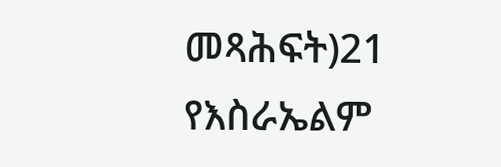መጻሕፍት)21 የእስራኤልም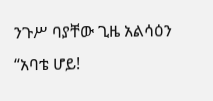ንጉሥ ባያቸው ጊዜ አልሳዕን “አባቴ ሆይ!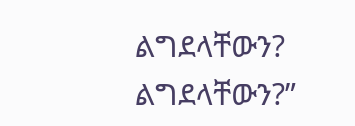ልግደላቸውን? ልግደላቸውን?”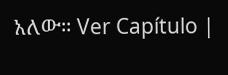አለው። Ver Capítulo |